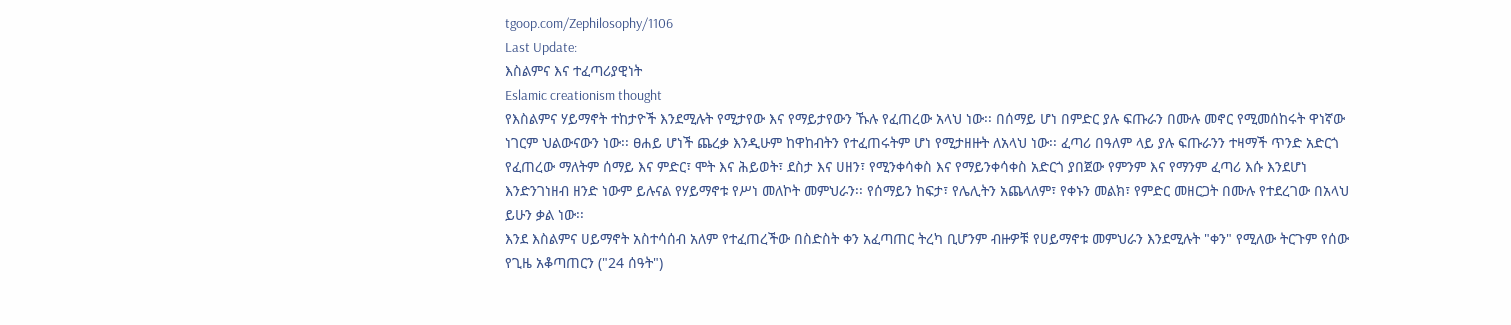tgoop.com/Zephilosophy/1106
Last Update:
እስልምና እና ተፈጣሪያዊነት
Eslamic creationism thought
የእስልምና ሃይማኖት ተከታዮች እንደሚሉት የሚታየው እና የማይታየውን ኹሉ የፈጠረው አላህ ነው፡፡ በሰማይ ሆነ በምድር ያሉ ፍጡራን በሙሉ መኖር የሚመሰከሩት ዋነኛው ነገርም ህልውናውን ነው፡፡ ፀሐይ ሆነች ጨረቃ እንዲሁም ከዋከብትን የተፈጠሩትም ሆነ የሚታዘዙት ለአላህ ነው፡፡ ፈጣሪ በዓለም ላይ ያሉ ፍጡራንን ተዛማች ጥንድ አድርጎ የፈጠረው ማለትም ሰማይ እና ምድር፣ ሞት እና ሕይወት፣ ደስታ እና ሀዘን፣ የሚንቀሳቀስ እና የማይንቀሳቀስ አድርጎ ያበጀው የምንም እና የማንም ፈጣሪ እሱ እንደሆነ እንድንገነዘብ ዘንድ ነውም ይሉናል የሃይማኖቱ የሥነ መለኮት መምህራን፡፡ የሰማይን ከፍታ፣ የሌሊትን አጨላለም፣ የቀኑን መልክ፣ የምድር መዘርጋት በሙሉ የተደረገው በአላህ ይሁን ቃል ነው፡፡
እንደ እስልምና ሀይማኖት አስተሳሰብ አለም የተፈጠረችው በስድስት ቀን አፈጣጠር ትረካ ቢሆንም ብዙዎቹ የሀይማኖቱ መምህራን እንደሚሉት "ቀን" የሚለው ትርጉም የሰው የጊዜ አቆጣጠርን ("24 ሰዓት")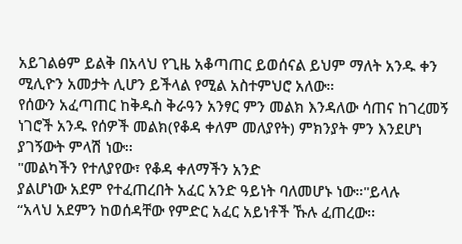አይገልፅም ይልቅ በአላህ የጊዜ አቆጣጠር ይወሰናል ይህም ማለት አንዱ ቀን ሚሊዮን አመታት ሊሆን ይችላል የሚል አስተምህሮ አለው።
የሰውን አፈጣጠር ከቅዱስ ቅራዓን አንፃር ምን መልክ እንዳለው ሳጠና ከገረመኝ ነገሮች አንዱ የሰዎች መልክ(የቆዳ ቀለም መለያየት) ምክንያት ምን እንደሆነ ያገኝውት ምላሽ ነው፡፡
"መልካችን የተለያየው፣ የቆዳ ቀለማችን አንድ
ያልሆነው አደም የተፈጠረበት አፈር አንድ ዓይነት ባለመሆኑ ነው።"ይላሉ
“አላህ አደምን ከወሰዳቸው የምድር አፈር አይነቶች ኹሉ ፈጠረው፡፡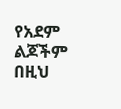የአደም ልጆችም በዚህ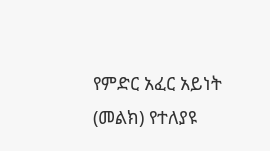የምድር አፈር አይነት (መልክ) የተለያዩ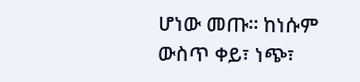ሆነው መጡ፡፡ ከነሱም ውስጥ ቀይ፣ ነጭ፣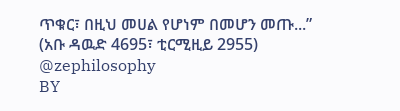ጥቁር፣ በዚህ መሀል የሆነም በመሆን መጡ...” (አቡ ዳዉድ 4695፣ ቲርሚዚይ 2955)
@zephilosophy
BY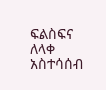ፍልስፍና ለላቀ አስተሳሰብ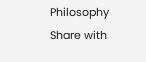Philosophy
Share with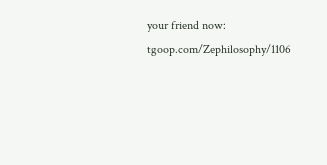your friend now:
tgoop.com/Zephilosophy/1106